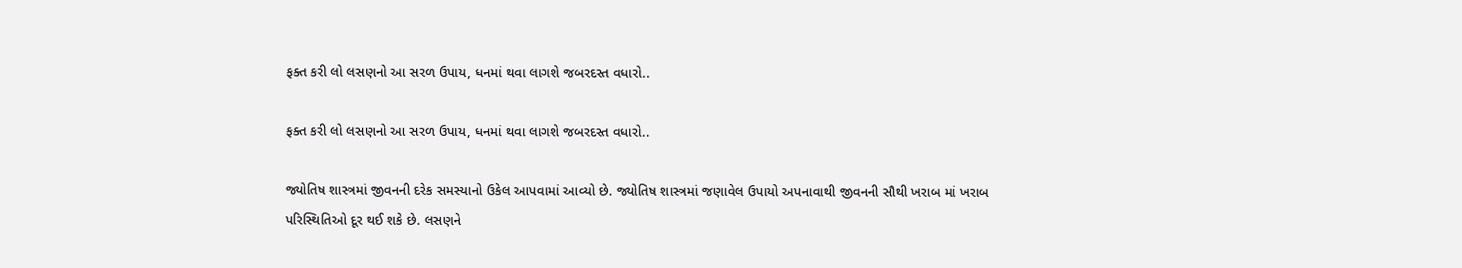ફક્ત કરી લો લસણનો આ સરળ ઉપાય, ધનમાં થવા લાગશે જબરદસ્ત વધારો..

ફક્ત કરી લો લસણનો આ સરળ ઉપાય, ધનમાં થવા લાગશે જબરદસ્ત વધારો..

જ્યોતિષ શાસ્ત્રમાં જીવનની દરેક સમસ્યાનો ઉકેલ આપવામાં આવ્યો છે. જ્યોતિષ શાસ્ત્રમાં જણાવેલ ઉપાયો અપનાવાથી જીવનની સૌથી ખરાબ માં ખરાબ પરિસ્થિતિઓ દૂર થઈ શકે છે. લસણને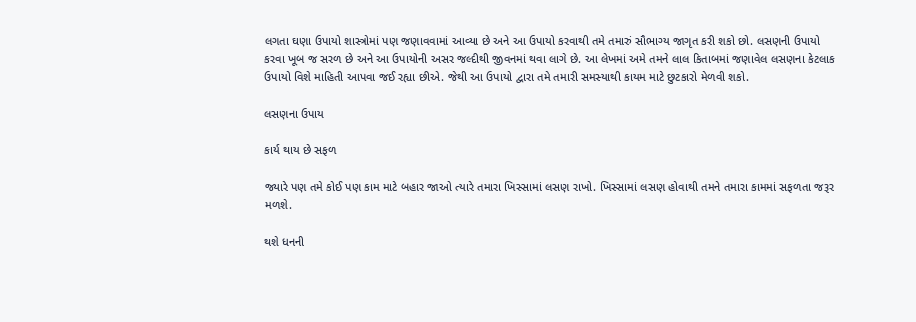લગતા ઘણા ઉપાયો શાસ્ત્રોમાં પણ જણાવવામાં આવ્યા છે અને આ ઉપાયો કરવાથી તમે તમારું સૌભાગ્ય જાગૃત કરી શકો છો. લસણની ઉપાયો કરવા ખૂબ જ સરળ છે અને આ ઉપાયોની અસર જલ્દીથી જીવનમાં થવા લાગે છે. આ લેખમાં અમે તમને લાલ કિતાબમાં જણાવેલ લસણના કેટલાક ઉપાયો વિશે માહિતી આપવા જઈ રહ્યા છીએ. જેથી આ ઉપાયો દ્વારા તમે તમારી સમસ્યાથી કાયમ માટે છુટકારો મેળવી શકો.

લસણના ઉપાય

કાર્ય થાય છે સફળ

જ્યારે પણ તમે કોઈ પણ કામ માટે બહાર જાઓ ત્યારે તમારા ખિસ્સામાં લસણ રાખો. ખિસ્સામાં લસણ હોવાથી તમને તમારા કામમાં સફળતા જરૂર મળશે.

થશે ધનની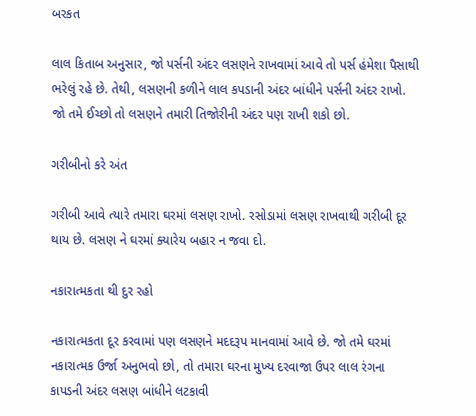બરકત

લાલ કિતાબ અનુસાર, જો પર્સની અંદર લસણને રાખવામાં આવે તો પર્સ હંમેશા પૈસાથી ભરેલું રહે છે. તેથી, લસણની કળીને લાલ કપડાની અંદર બાંધીને પર્સની અંદર રાખો. જો તમે ઈચ્છો તો લસણને તમારી તિજોરીની અંદર પણ રાખી શકો છો.

ગરીબીનો કરે અંત

ગરીબી આવે ત્યારે તમારા ઘરમાં લસણ રાખો. રસોડામાં લસણ રાખવાથી ગરીબી દૂર થાય છે. લસણ ને ઘરમાં ક્યારેય બહાર ન જવા દો.

નકારાત્મકતા થી દુર રહો

નકારાત્મકતા દૂર કરવામાં પણ લસણને મદદરૂપ માનવામાં આવે છે. જો તમે ઘરમાં નકારાત્મક ઉર્જા અનુભવો છો, તો તમારા ઘરના મુખ્ય દરવાજા ઉપર લાલ રંગના કાપડની અંદર લસણ બાંધીને લટકાવી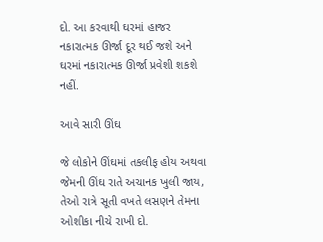દો. આ કરવાથી ઘરમાં હાજર નકારાત્મક ઊર્જા દૂર થઈ જશે અને ઘરમાં નકારાત્મક ઊર્જા પ્રવેશી શકશે નહીં.

આવે સારી ઊંઘ

જે લોકોને ઊંઘમાં તકલીફ હોય અથવા જેમની ઊંઘ રાતે અચાનક ખુલી જાય, તેઓ રાત્રે સૂતી વખતે લસણને તેમના ઓશીકા નીચે રાખી દો.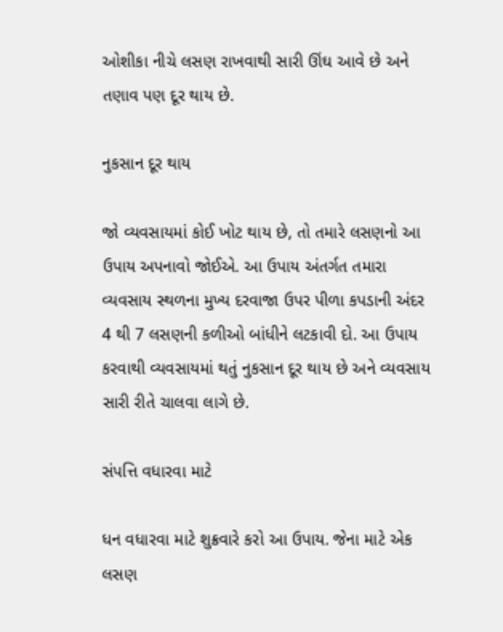ઓશીકા નીચે લસણ રાખવાથી સારી ઊંઘ આવે છે અને તણાવ પણ દૂર થાય છે.

નુકસાન દૂર થાય

જો વ્યવસાયમાં કોઈ ખોટ થાય છે, તો તમારે લસણનો આ ઉપાય અપનાવો જોઈએ. આ ઉપાય અંતર્ગત તમારા વ્યવસાય સ્થળના મુખ્ય દરવાજા ઉપર પીળા કપડાની અંદર 4 થી 7 લસણની કળીઓ બાંધીને લટકાવી દો. આ ઉપાય કરવાથી વ્યવસાયમાં થતું નુકસાન દૂર થાય છે અને વ્યવસાય સારી રીતે ચાલવા લાગે છે.

સંપત્તિ વધારવા માટે

ધન વધારવા માટે શુક્રવારે કરો આ ઉપાય. જેના માટે એક લસણ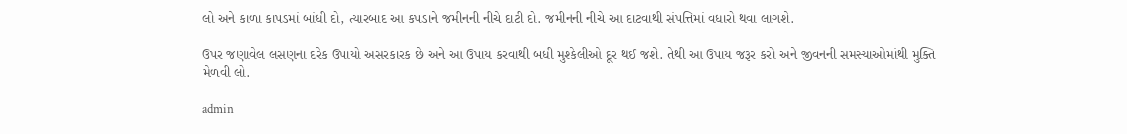લો અને કાળા કાપડમાં બાંધી દો, ત્યારબાદ આ કપડાને જમીનની નીચે દાટી દો. જમીનની નીચે આ દાટવાથી સંપત્તિમાં વધારો થવા લાગશે.

ઉપર જણાવેલ લસણના દરેક ઉપાયો અસરકારક છે અને આ ઉપાય કરવાથી બધી મુશ્કેલીઓ દૂર થઈ જશે. તેથી આ ઉપાય જરૂર કરો અને જીવનની સમસ્યાઓમાંથી મુક્તિ મેળવી લો.

admin